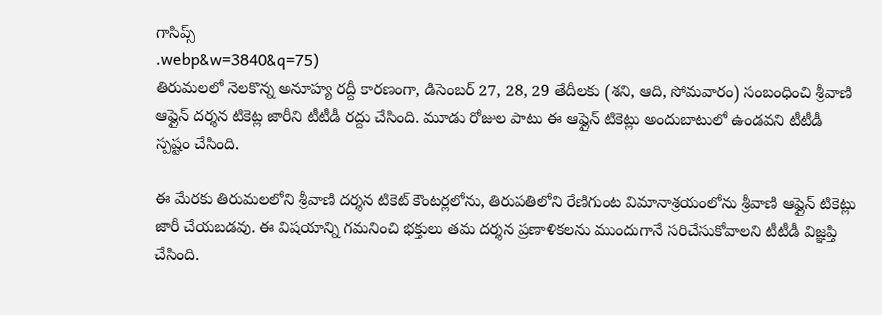గాసిప్స్
.webp&w=3840&q=75)
తిరుమలలో నెలకొన్న అనూహ్య రద్దీ కారణంగా, డిసెంబర్ 27, 28, 29 తేదీలకు (శని, ఆది, సోమవారం) సంబంధించి శ్రీవాణి ఆఫ్లైన్ దర్శన టికెట్ల జారీని టీటీడీ రద్దు చేసింది. మూడు రోజుల పాటు ఈ ఆఫ్లైన్ టికెట్లు అందుబాటులో ఉండవని టీటీడీ స్పష్టం చేసింది.

ఈ మేరకు తిరుమలలోని శ్రీవాణి దర్శన టికెట్ కౌంటర్లలోను, తిరుపతిలోని రేణిగుంట విమానాశ్రయంలోను శ్రీవాణి ఆఫ్లైన్ టికెట్లు జారీ చేయబడవు. ఈ విషయాన్ని గమనించి భక్తులు తమ దర్శన ప్రణాళికలను ముందుగానే సరిచేసుకోవాలని టీటీడీ విజ్ఞప్తి చేసింది.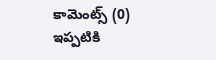కామెంట్స్ (0)
ఇప్పటికి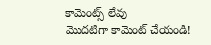కామెంట్స్ లేవు
మొదటిగా కామెంట్ చేయండి!